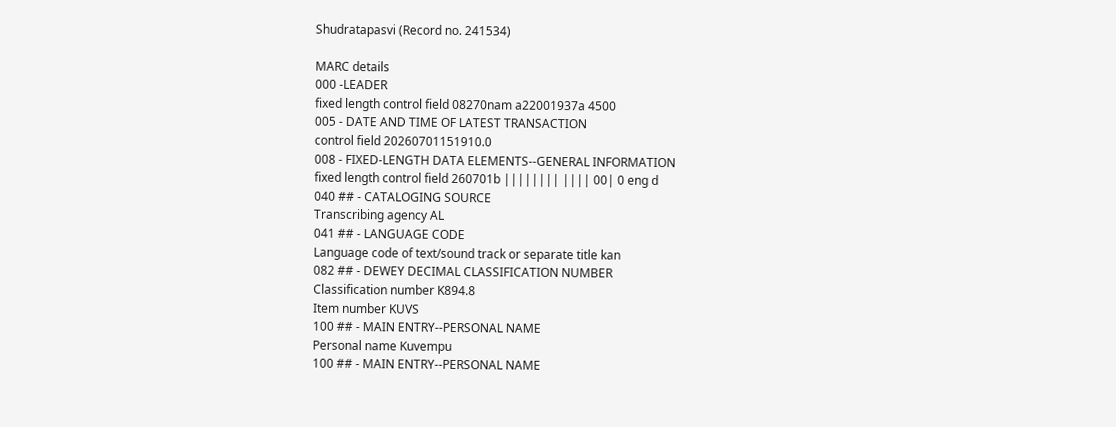Shudratapasvi (Record no. 241534)

MARC details
000 -LEADER
fixed length control field 08270nam a22001937a 4500
005 - DATE AND TIME OF LATEST TRANSACTION
control field 20260701151910.0
008 - FIXED-LENGTH DATA ELEMENTS--GENERAL INFORMATION
fixed length control field 260701b |||||||| |||| 00| 0 eng d
040 ## - CATALOGING SOURCE
Transcribing agency AL
041 ## - LANGUAGE CODE
Language code of text/sound track or separate title kan
082 ## - DEWEY DECIMAL CLASSIFICATION NUMBER
Classification number K894.8
Item number KUVS
100 ## - MAIN ENTRY--PERSONAL NAME
Personal name Kuvempu
100 ## - MAIN ENTRY--PERSONAL NAME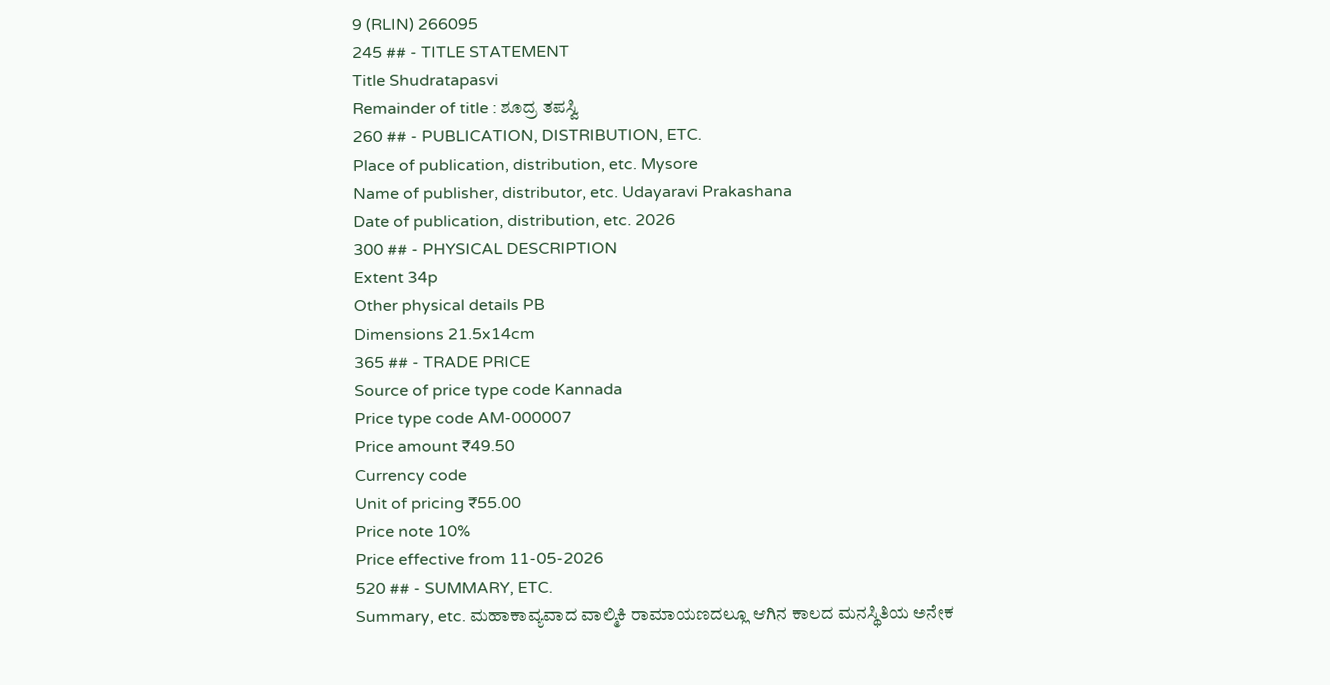9 (RLIN) 266095
245 ## - TITLE STATEMENT
Title Shudratapasvi
Remainder of title : ಶೂದ್ರ ತಪಸ್ವಿ
260 ## - PUBLICATION, DISTRIBUTION, ETC.
Place of publication, distribution, etc. Mysore
Name of publisher, distributor, etc. Udayaravi Prakashana
Date of publication, distribution, etc. 2026
300 ## - PHYSICAL DESCRIPTION
Extent 34p
Other physical details PB
Dimensions 21.5x14cm
365 ## - TRADE PRICE
Source of price type code Kannada
Price type code AM-000007
Price amount ₹49.50
Currency code
Unit of pricing ₹55.00
Price note 10%
Price effective from 11-05-2026
520 ## - SUMMARY, ETC.
Summary, etc. ಮಹಾಕಾವ್ಯವಾದ ವಾಲ್ಮಿಕಿ ರಾಮಾಯಣದಲ್ಲೂ ಆಗಿನ ಕಾಲದ ಮನಸ್ಥಿತಿಯ ಅನೇಕ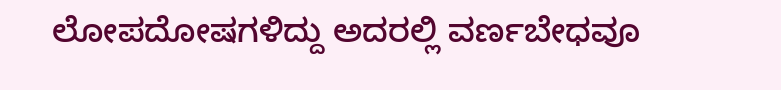ಲೋಪದೋಷಗಳಿದ್ದು ಅದರಲ್ಲಿ ವರ್ಣಬೇಧವೂ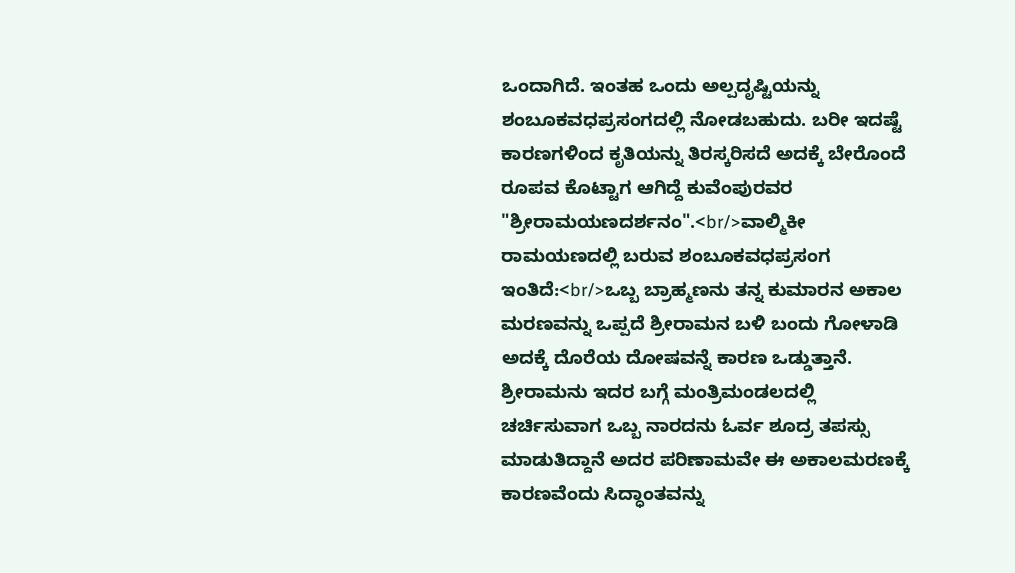ಒಂದಾಗಿದೆ. ಇಂತಹ ಒಂದು ಅಲ್ಪದೃಷ್ಟಿಯನ್ನು ಶಂಬೂಕವಧಪ್ರಸಂಗದಲ್ಲಿ ನೋಡಬಹುದು. ಬರೀ ಇದಷ್ಟೆ ಕಾರಣಗಳಿಂದ ಕೃತಿಯನ್ನು ತಿರಸ್ಕರಿಸದೆ ಅದಕ್ಕೆ ಬೇರೊಂದೆ ರೂಪವ ಕೊಟ್ಟಾಗ ಆಗಿದ್ದೆ ಕುವೆಂಪುರವರ "ಶ್ರೀರಾಮಯಣದರ್ಶನಂ".<br/>ವಾಲ್ಮಿಕೀ ರಾಮಯಣದಲ್ಲಿ ಬರುವ ಶಂಬೂಕವಧಪ್ರಸಂಗ ಇಂತಿದೆ:<br/>ಒಬ್ಬ ಬ್ರಾಹ್ಮಣನು ತನ್ನ ಕುಮಾರನ ಅಕಾಲ ಮರಣವನ್ನು ಒಪ್ಪದೆ ಶ್ರೀರಾಮನ ಬಳಿ ಬಂದು ಗೋಳಾಡಿ ಅದಕ್ಕೆ ದೊರೆಯ ದೋಷವನ್ನೆ ಕಾರಣ ಒಡ್ಡುತ್ತಾನೆ. ಶ್ರೀರಾಮನು ಇದರ ಬಗ್ಗೆ ಮಂತ್ರಿಮಂಡಲದಲ್ಲಿ ಚರ್ಚಿಸುವಾಗ ಒಬ್ಬ ನಾರದನು ಓರ್ವ ಶೂದ್ರ ತಪಸ್ಸು ಮಾಡುತಿದ್ದಾನೆ ಅದರ ಪರಿಣಾಮವೇ ಈ ಅಕಾಲಮರಣಕ್ಕೆ ಕಾರಣವೆಂದು ಸಿದ್ಧಾಂತವನ್ನು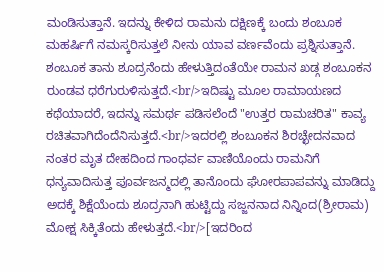ಮಂಡಿಸುತ್ತಾನೆ. ಇದನ್ನು ಕೇಳಿದ ರಾಮನು ದಕ್ಷಿಣಕ್ಕೆ ಬಂದು ಶಂಬೂಕ ಮಹರ್ಷಿಗೆ ನಮಸ್ಕರಿಸುತ್ತಲೆ ನೀನು ಯಾವ ವರ್ಣವೆಂದು ಪ್ರಶ್ನಿಸುತ್ತಾನೆ. ಶಂಬೂಕ ತಾನು ಶೂದ್ರನೆಂದು ಹೇಳುತ್ತಿದಂತೆಯೇ ರಾಮನ ಖಡ್ಗ ಶಂಬೂಕನ ರುಂಡವ ಧರೆಗುರುಳಿಸುತ್ತದೆ.<br/>ಇದಿಷ್ಟು ಮೂಲ ರಾಮಾಯಣದ ಕಥೆಯಾದರೆ, ಇದನ್ನು ಸಮರ್ಥ ಪಡಿಸಲೆಂದೆ "ಉತ್ತರ ರಾಮಚರಿತ" ಕಾವ್ಯ ರಚಿತವಾಗಿದೆಂದೆನಿಸುತ್ತದೆ.<br/>ಇದರಲ್ಲಿ ಶಂಬೂಕನ ಶಿರಚ್ಛೇದನವಾದ ನಂತರ ಮೃತ ದೇಹದಿಂದ ಗಾಂಧರ್ವ ವಾಣಿಯೊಂದು ರಾಮನಿಗೆ ಧನ್ಯವಾದಿಸುತ್ತ ಪೂರ್ವಜನ್ಮದಲ್ಲಿ ತಾನೊಂದು ಘೋರಪಾಪವನ್ನು ಮಾಡಿದ್ದು ಅದಕ್ಕೆ ಶಿಕ್ಷೆಯೆಂದು ಶೂದ್ರನಾಗಿ ಹುಟ್ಟಿದ್ದು ಸಜ್ಜನನಾದ ನಿನ್ನಿಂದ(ಶ್ರೀರಾಮ) ಮೋಕ್ಷ ಸಿಕ್ಕಿತೆಂದು ಹೇಳುತ್ತದೆ.<br/>[ಇದರಿಂದ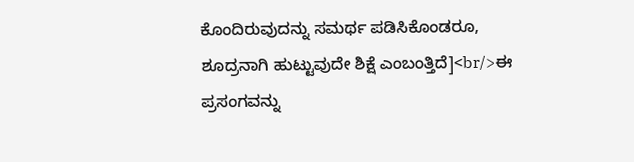ಕೊಂದಿರುವುದನ್ನು ಸಮರ್ಥ ಪಡಿಸಿಕೊಂಡರೂ, ಶೂದ್ರನಾಗಿ ಹುಟ್ಟುವುದೇ ಶಿಕ್ಷೆ ಎಂಬಂತ್ತಿದೆ]<br/>ಈ ಪ್ರಸಂಗವನ್ನು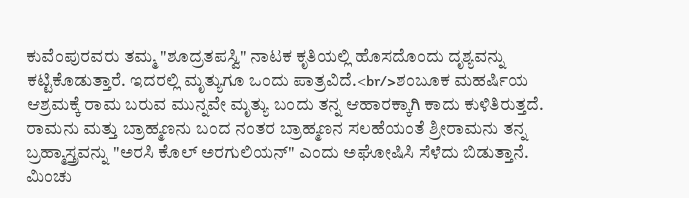ಕುವೆಂಪುರವರು ತಮ್ಮ "ಶೂದ್ರತಪಸ್ವಿ" ನಾಟಕ ಕೃತಿಯಲ್ಲಿ ಹೊಸದೊಂದು ದೃಶ್ಯವನ್ನು ಕಟ್ಟಿಕೊಡುತ್ತಾರೆ. ಇದರಲ್ಲಿ ಮೃತ್ಯುಗೂ ಒಂದು ಪಾತ್ರವಿದೆ.<br/>ಶಂಬೂಕ ಮಹರ್ಷಿಯ ಆಶ್ರಮಕ್ಕೆ ರಾಮ ಬರುವ ಮುನ್ನವೇ ಮೃತ್ಯು ಬಂದು ತನ್ನ ಆಹಾರಕ್ಕಾಗಿ ಕಾದು ಕುಳಿತಿರುತ್ತದೆ. ರಾಮನು ಮತ್ತು ಬ್ರಾಹ್ಮಣನು ಬಂದ ನಂತರ ಬ್ರಾಹ್ಮಣನ ಸಲಹೆಯಂತೆ ಶ್ರೀರಾಮನು ತನ್ನ ಬ್ರಹ್ಮಾಸ್ತ್ರವನ್ನು "ಅರಸಿ ಕೊಲ್ ಅರಗುಲಿಯನ್" ಎಂದು ಅಘೋಷಿಸಿ ಸೆಳೆದು ಬಿಡುತ್ತಾನೆ. ಮಿಂಚು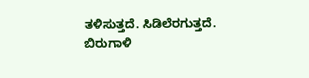ತಳಿಸುತ್ತದೆ. ಸಿಡಿಲೆರಗುತ್ತದೆ. ಬಿರುಗಾಳಿ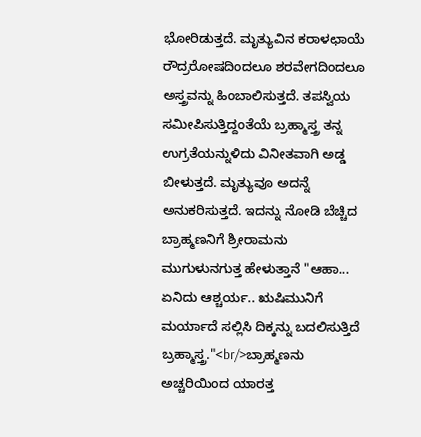ಭೋರಿಡುತ್ತದೆ. ಮೃತ್ಯುವಿನ ಕರಾಳಛಾಯೆ ರೌದ್ರರೋಷದಿಂದಲೂ ಶರವೇಗದಿಂದಲೂ ಅಸ್ತ್ರವನ್ನು ಹಿಂಬಾಲಿಸುತ್ತದೆ. ತಪಸ್ವಿಯ ಸಮೀಪಿಸುತ್ತಿದ್ದಂತೆಯೆ ಬ್ರಹ್ಮಾಸ್ತ್ರ ತನ್ನ ಉಗ್ರತೆಯನ್ನುಳಿದು ವಿನೀತವಾಗಿ ಅಡ್ಡ ಬೀಳುತ್ತದೆ. ಮೃತ್ಯುವೂ ಅದನ್ನೆ ಅನುಕರಿಸುತ್ತದೆ. ಇದನ್ನು ನೋಡಿ ಬೆಚ್ಚಿದ ಬ್ರಾಹ್ಮಣನಿಗೆ ಶ್ರೀರಾಮನು ಮುಗುಳುನಗುತ್ತ ಹೇಳುತ್ತಾನೆ "ಆಹಾ... ಏನಿದು ಆಶ್ಚರ್ಯ.. ಋಷಿಮುನಿಗೆ ಮರ್ಯಾದೆ ಸಲ್ಲಿಸಿ ದಿಕ್ಕನ್ನು ಬದಲಿಸುತ್ತಿದೆ ಬ್ರಹ್ಮಾಸ್ತ್ರ."<br/>ಬ್ರಾಹ್ಮಣನು ಅಚ್ಚರಿಯಿಂದ ಯಾರತ್ತ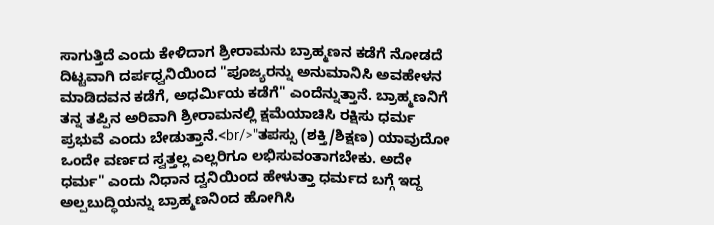ಸಾಗುತ್ತಿದೆ ಎಂದು ಕೇಳಿದಾಗ ಶ್ರೀರಾಮನು ಬ್ರಾಹ್ಮಣನ ಕಡೆಗೆ ನೋಡದೆ ದಿಟ್ಟವಾಗಿ ದರ್ಪಧ್ವನಿಯಿಂದ "ಪೂಜ್ಯರನ್ನು ಅನುಮಾನಿಸಿ ಅವಹೇಳನ ಮಾಡಿದವನ ಕಡೆಗೆ, ಅಧರ್ಮಿಯ ಕಡೆಗೆ" ಎಂದೆನ್ನುತ್ತಾನೆ. ಬ್ರಾಹ್ಮಣನಿಗೆ ತನ್ನ ತಪ್ಪಿನ ಅರಿವಾಗಿ ಶ್ರೀರಾಮನಲ್ಲಿ ಕ್ಷಮೆಯಾಚಿಸಿ ರಕ್ಷಿಸು ಧರ್ಮ ಪ್ರಭುವೆ ಎಂದು ಬೇಡುತ್ತಾನೆ.<br/>"ತಪಸ್ಸು (ಶಕ್ತಿ/ಶಿಕ್ಷಣ) ಯಾವುದೋ ಒಂದೇ ವರ್ಣದ ಸ್ವತ್ತಲ್ಲ ಎಲ್ಲರಿಗೂ ಲಭಿಸುವಂತಾಗಬೇಕು. ಅದೇ ಧರ್ಮ" ಎಂದು ನಿಧಾನ ದ್ವನಿಯಿಂದ ಹೇಳುತ್ತಾ ಧರ್ಮದ ಬಗ್ಗೆ ಇದ್ದ ಅಲ್ಪಬುದ್ಧಿಯನ್ನು ಬ್ರಾಹ್ಮಣನಿಂದ ಹೋಗಿಸಿ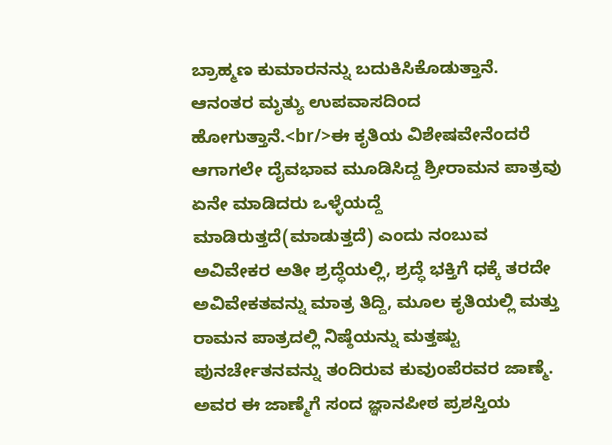ಬ್ರಾಹ್ಮಣ ಕುಮಾರನನ್ನು ಬದುಕಿಸಿಕೊಡುತ್ತಾನೆ. ಆನಂತರ ಮೃತ್ಯು ಉಪವಾಸದಿಂದ ಹೋಗುತ್ತಾನೆ.<br/>ಈ ಕೃತಿಯ ವಿಶೇಷವೇನೆಂದರೆ ಆಗಾಗಲೇ ದೈವಭಾವ ಮೂಡಿಸಿದ್ದ ಶ್ರೀರಾಮನ ಪಾತ್ರವು ಏನೇ ಮಾಡಿದರು ಒಳ್ಳೆಯದ್ದೆ ಮಾಡಿರುತ್ತದೆ(ಮಾಡುತ್ತದೆ) ಎಂದು ನಂಬುವ ಅವಿವೇಕರ ಅತೀ ಶ್ರದ್ಧೆಯಲ್ಲಿ, ಶ್ರದ್ಧೆ ಭಕ್ತಿಗೆ ಧಕ್ಕೆ ತರದೇ ಅವಿವೇಕತವನ್ನು ಮಾತ್ರ ತಿದ್ದಿ, ಮೂಲ ಕೃತಿಯಲ್ಲಿ ಮತ್ತು ರಾಮನ ಪಾತ್ರದಲ್ಲಿ ನಿಷ್ಠೆಯನ್ನು ಮತ್ತಷ್ಟು ಪುನರ್ಚೇತನವನ್ನು ತಂದಿರುವ ಕುವುಂಪೆರವರ ಜಾಣ್ಮೆ. ಅವರ ಈ ಜಾಣ್ಮೆಗೆ ಸಂದ ಜ್ಞಾನಪೀಠ ಪ್ರಶಸ್ತಿಯ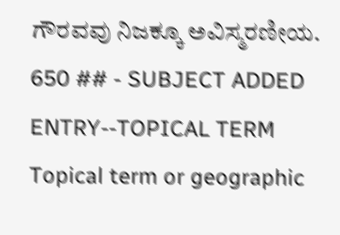ಗೌರವವು ನಿಜಕ್ಕೂ ಅವಿಸ್ಮರಣೀಯ.
650 ## - SUBJECT ADDED ENTRY--TOPICAL TERM
Topical term or geographic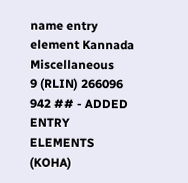name entry element Kannada Miscellaneous
9 (RLIN) 266096
942 ## - ADDED ENTRY ELEMENTS (KOHA)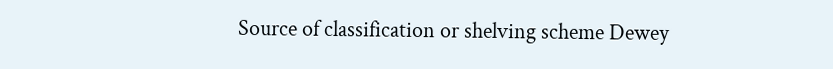Source of classification or shelving scheme Dewey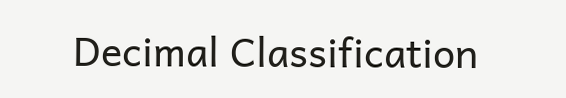Decimal Classification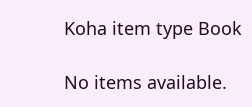Koha item type Book

No items available.